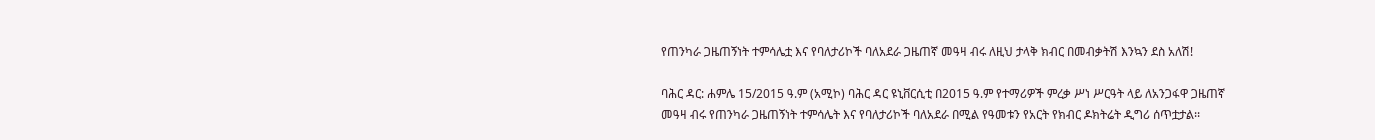የጠንካራ ጋዜጠኝነት ተምሳሌቷ እና የባለታሪኮች ባለአደራ ጋዜጠኛ መዓዛ ብሩ ለዚህ ታላቅ ክብር በመብቃትሽ እንኳን ደስ አለሽ!

ባሕር ዳር: ሐምሌ 15/2015 ዓ.ም (አሚኮ) ባሕር ዳር ዩኒቨርሲቲ በ2015 ዓ.ም የተማሪዎች ምረቃ ሥነ ሥርዓት ላይ ለአንጋፋዋ ጋዜጠኛ መዓዛ ብሩ የጠንካራ ጋዜጠኝነት ተምሳሌት እና የባለታሪኮች ባለአደራ በሚል የዓመቱን የአርት የክብር ዶክትሬት ዲግሪ ሰጥቷታል፡፡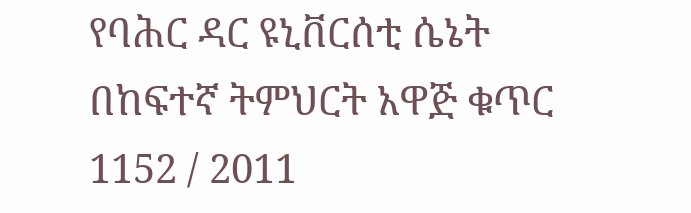የባሕር ዳር ዩኒቨርሰቲ ሴኔት በከፍተኛ ትምህርት አዋጅ ቁጥር 1152 / 2011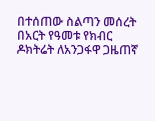በተሰጠው ስልጣን መሰረት በአርት የዓመቱ የክብር ዶክትሬት ለአንጋፋዋ ጋዜጠኛ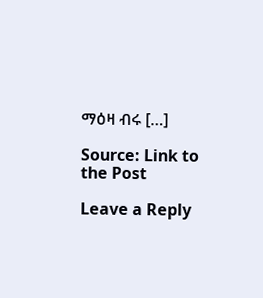ማዕዛ ብሩ […]

Source: Link to the Post

Leave a Reply